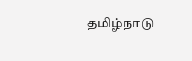தமிழ்நாடு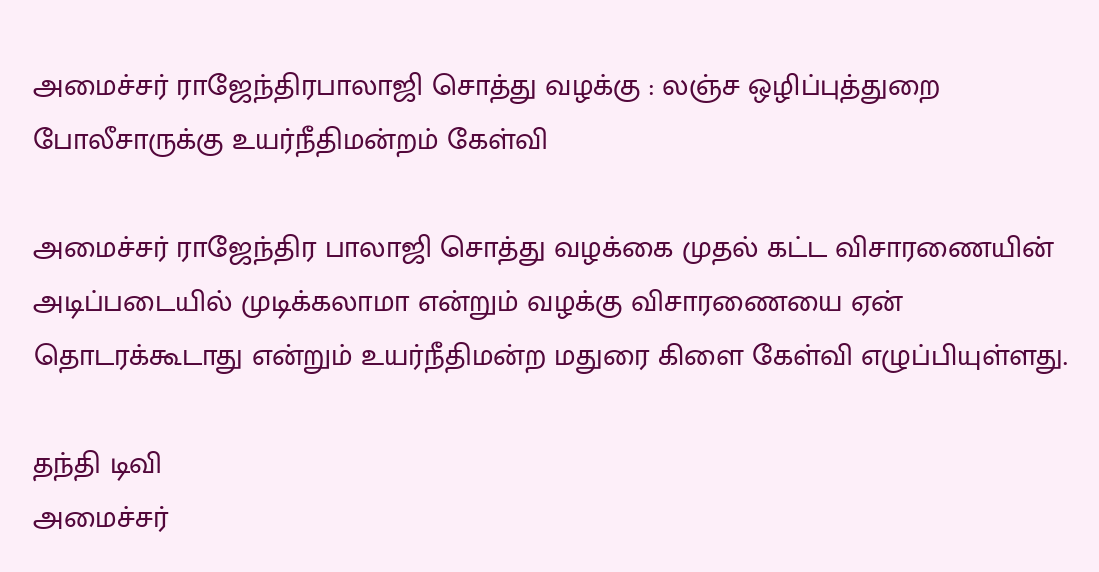அமைச்சர் ராஜேந்திரபாலாஜி சொத்து வழக்கு : லஞ்ச ஒழிப்புத்துறை போலீசாருக்கு உயர்நீதிமன்றம் கேள்வி

அமைச்சர் ராஜேந்திர பாலாஜி சொத்து வழக்கை முதல் கட்ட விசாரணையின் அடிப்படையில் முடிக்கலாமா என்றும் வழக்கு விசாரணையை ஏன் தொடரக்கூடாது என்றும் உயர்நீதிமன்ற மதுரை கிளை கேள்வி எழுப்பியுள்ளது.

தந்தி டிவி
அமைச்சர்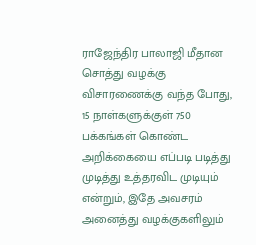ராஜேந்திர பாலாஜி மீதான சொத்து வழக்கு விசாரணைக்கு வந்த போது, 15 நாள்களுக்குள் 750 பக்கங்கள் கொண்ட அறிக்கையை எப்படி படித்து முடித்து உத்தரவிட முடியும் என்றும், இதே அவசரம் அனைத்து வழக்குகளிலும்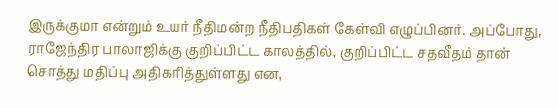இருக்குமா என்றும் உயர் நீதிமன்ற நீதிபதிகள் கேள்வி எழுப்பினர். அப்போது, ராஜேந்திர பாலாஜிக்கு குறிப்பிட்ட காலத்தில், குறிப்பிட்ட சதவீதம் தான் சொத்து மதிப்பு அதிகரித்துள்ளது என,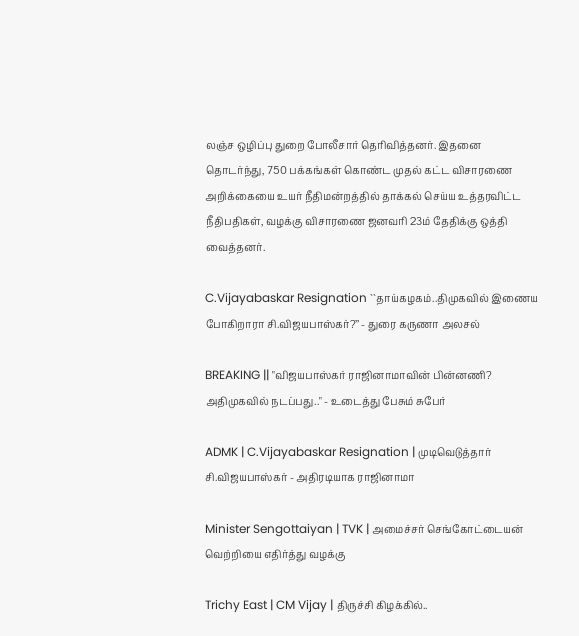லஞ்ச ஒழிப்பு துறை போலீசார் தெரிவித்தனர். இதனை தொடர்ந்து, 750 பக்கங்கள் கொண்ட முதல் கட்ட விசாரணை அறிக்கையை உயர் நீதிமன்றத்தில் தாக்கல் செய்ய உத்தரவிட்ட நீதிபதிகள், வழக்கு விசாரணை ஜனவரி 23ம் தேதிக்கு ஒத்தி வைத்தனர்.

C.Vijayabaskar Resignation ``தாய்கழகம்..திமுகவில் இணைய போகிறாரா சி.விஜயபாஸ்கர்?’’ - துரை கருணா அலசல்

BREAKING || "விஜயபாஸ்கர் ராஜினாமாவின் பின்னணி? அதிமுகவில் நடப்பது.." - உடைத்து பேசும் சுபேர்

ADMK | C.Vijayabaskar Resignation | முடிவெடுத்தார் சி.விஜயபாஸ்கர் - அதிரடியாக ராஜினாமா

Minister Sengottaiyan | TVK | அமைச்சர் செங்கோட்டையன் வெற்றியை எதிர்த்து வழக்கு

Trichy East | CM Vijay | திருச்சி கிழக்கில்..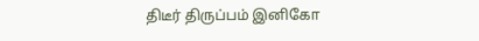திடீர் திருப்பம் இனிகோ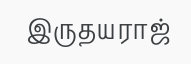இருதயராஜ்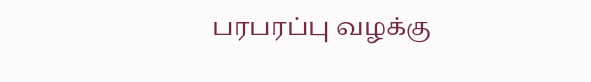பரபரப்பு வழக்கு